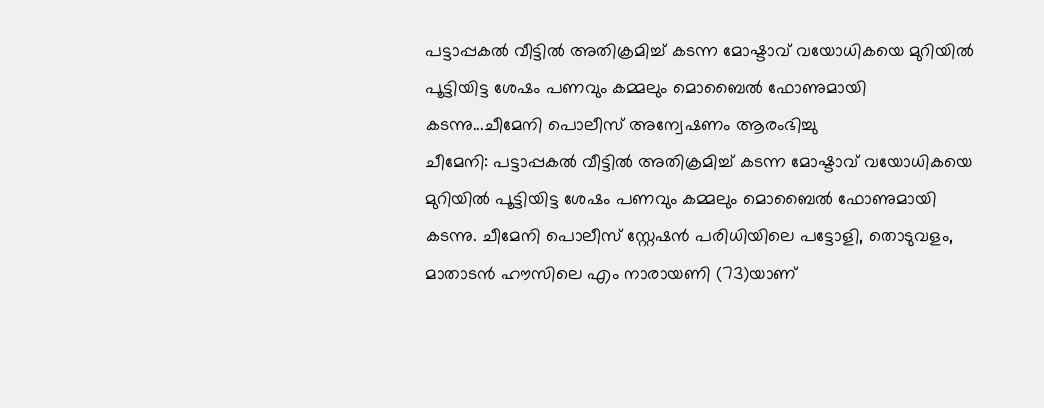പട്ടാപ്പകൽ വീട്ടിൽ അതിക്രമിച്ച് കടന്ന മോഷ്ടാവ് വയോധികയെ മുറിയിൽ പൂട്ടിയിട്ട ശേഷം പണവും കമ്മലും മൊബൈൽ ഫോണുമായി കടന്നു...ചീമേനി പൊലീസ് അന്വേഷണം ആരംഭിച്ചു
ചീമേനി: പട്ടാപ്പകൽ വീട്ടിൽ അതിക്രമിച്ച് കടന്ന മോഷ്ടാവ് വയോധികയെ മുറിയിൽ പൂട്ടിയിട്ട ശേഷം പണവും കമ്മലും മൊബൈൽ ഫോണുമായി കടന്നു. ചീമേനി പൊലീസ് സ്റ്റേഷൻ പരിധിയിലെ പട്ടോളി, തൊടുവളം, മാതാടൻ ഹൗസിലെ എം നാരായണി (73)യാണ്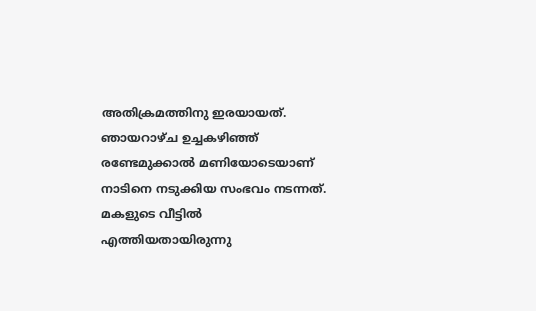അതിക്രമത്തിനു ഇരയായത്.
ഞായറാഴ്ച ഉച്ചകഴിഞ്ഞ് രണ്ടേമുക്കാൽ മണിയോടെയാണ് നാടിനെ നടുക്കിയ സംഭവം നടന്നത്. മകളുടെ വീട്ടിൽ എത്തിയതായിരുന്നു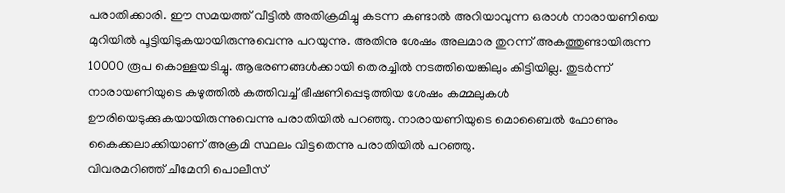പരാതിക്കാരി. ഈ സമയത്ത് വീട്ടിൽ അതിക്രമിച്ചു കടന്ന കണ്ടാൽ അറിയാവുന്ന ഒരാൾ നാരായണിയെ മുറിയിൽ പൂട്ടിയിടുകയായിരുന്നുവെന്നു പറയുന്നു. അതിനു ശേഷം അലമാര തുറന്ന് അകത്തുണ്ടായിരുന്ന 10000 രൂപ കൊള്ളയടിച്ചു. ആഭരണങ്ങൾക്കായി തെരച്ചിൽ നടത്തിയെങ്കിലും കിട്ടിയില്ല. തുടർന്ന് നാരായണിയുടെ കഴുത്തിൽ കത്തിവച്ച് ഭീഷണിപ്പെടുത്തിയ ശേഷം കമ്മലുകൾ ഊരിയെടുക്കുകയായിരുന്നുവെന്നു പരാതിയിൽ പറഞ്ഞു. നാരായണിയുടെ മൊബൈൽ ഫോണും കൈക്കലാക്കിയാണ് അക്രമി സ്ഥലം വിട്ടതെന്നു പരാതിയിൽ പറഞ്ഞു.
വിവരമറിഞ്ഞ് ചീമേനി പൊലീസ്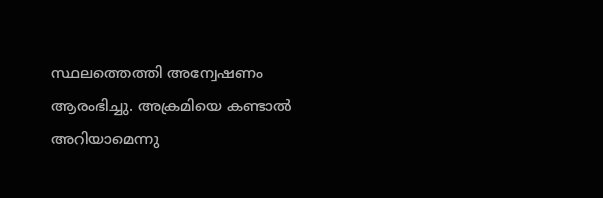സ്ഥലത്തെത്തി അന്വേഷണം ആരംഭിച്ചു. അക്രമിയെ കണ്ടാൽ അറിയാമെന്നു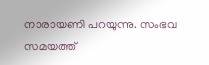നാരായണി പറയുന്നു. സംഭവ സമയത്ത്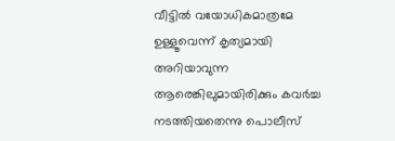വീട്ടിൽ വയോധികമാത്രമേ ഉള്ളൂവെന്ന് കൃത്യമായി അറിയാവുന്ന ആരെങ്കിലുമായിരിക്കും കവർച്ച നടത്തിയതെന്നു പൊലീസ്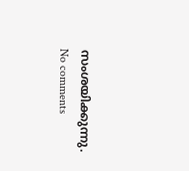സംശയിക്കുന്നു.
No comments